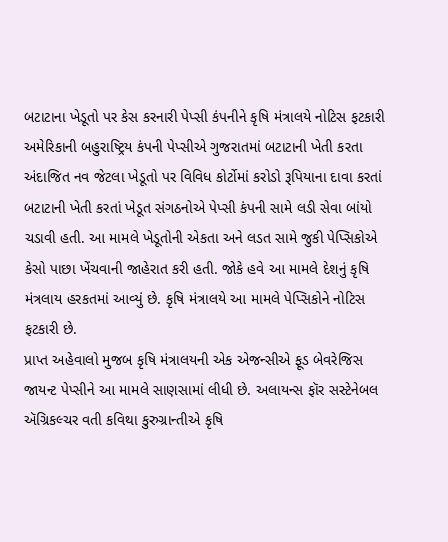બટાટાના ખેડૂતો પર કેસ કરનારી પેપ્સી કંપનીને કૃષિ મંત્રાલયે નોટિસ ફટકારી
અમેરિકાની બહુરાષ્ટ્રિય કંપની પેપ્સીએ ગુજરાતમાં બટાટાની ખેતી કરતા અંદાજિત નવ જેટલા ખેડૂતો પર વિવિધ કોર્ટોમાં કરોડો રૂપિયાના દાવા કરતાં બટાટાની ખેતી કરતાં ખેડૂત સંગઠનોએ પેપ્સી કંપની સામે લડી સેવા બાંયો ચડાવી હતી. આ મામલે ખેડૂતોની એકતા અને લડત સામે જુકી પેપ્સિકોએ કેસો પાછા ખેંચવાની જાહેરાત કરી હતી. જોકે હવે આ મામલે દેશનું કૃષિ મંત્રલાય હરકતમાં આવ્યું છે. કૃષિ મંત્રાલયે આ મામલે પેપ્સિકોને નોટિસ ફટકારી છે.
પ્રાપ્ત અહેવાલો મુજબ કૃષિ મંત્રાલયની એક એજન્સીએ ફૂડ બેવરેજિસ જાયન્ટ પેપ્સીને આ મામલે સાણસામાં લીધી છે. અલાયન્સ ફૉર સસ્ટેનેબલ ઍગ્રિકલ્ચર વતી કવિથા કુરુગ્રાન્તીએ કૃષિ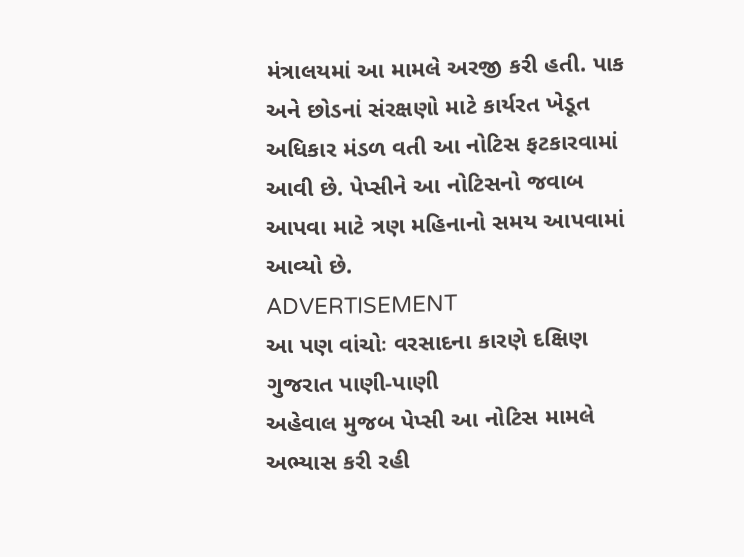મંત્રાલયમાં આ મામલે અરજી કરી હતી. પાક અને છોડનાં સંરક્ષણો માટે કાર્યરત ખેડૂત અધિકાર મંડળ વતી આ નોટિસ ફટકારવામાં આવી છે. પેપ્સીને આ નોટિસનો જવાબ આપવા માટે ત્રણ મહિનાનો સમય આપવામાં આવ્યો છે.
ADVERTISEMENT
આ પણ વાંચોઃ વરસાદના કારણે દક્ષિણ ગુજરાત પાણી-પાણી
અહેવાલ મુજબ પેપ્સી આ નોટિસ મામલે અભ્યાસ કરી રહી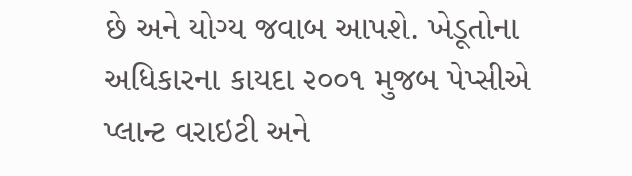છે અને યોગ્ય જવાબ આપશે. ખેડૂતોના અધિકારના કાયદા ૨૦૦૧ મુજબ પેપ્સીએ પ્લાન્ટ વરાઇટી અને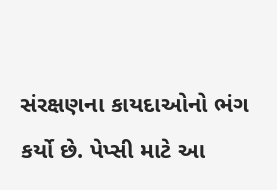સંરક્ષણના કાયદાઓનો ભંગ કર્યો છે. પેપ્સી માટે આ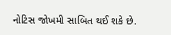નોટિસ જોખમી સાબિત થઈ શકે છે.